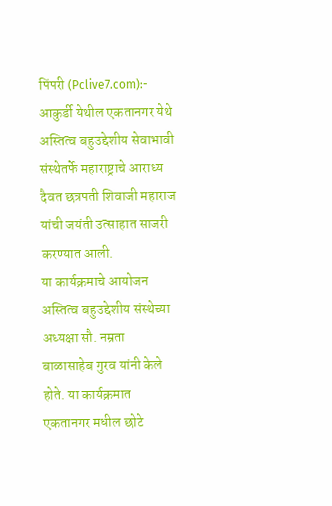पिंपरी (Pclive7.com):- आकुर्डी येथील एकतानगर येथे अस्तित्व बहुउद्देशीय सेवाभावी संस्थेतर्फे महाराष्ट्राचे आराध्य दैवत छत्रपती शिवाजी महाराज यांची जयंती उत्साहात साजरी करण्यात आली.
या कार्यक्रमाचे आयोजन अस्तित्व बहुउद्देशीय संस्थेच्या अध्यक्षा सौ. नम्रता बाळासाहेब गुरव यांनी केले होते. या कार्यक्रमात एकतानगर मधील छोटे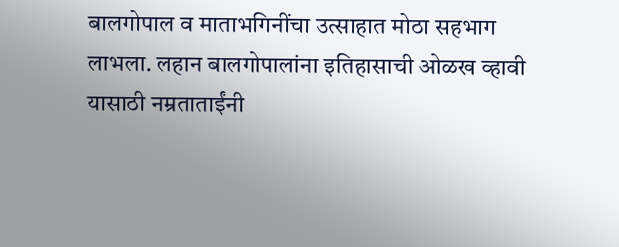बालगोपाल व माताभगिनींचा उत्साहात मोठा सहभाग लाभला. लहान बालगोपालांना इतिहासाची ओळख व्हावी यासाठी नम्रताताईंनी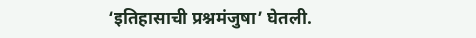‘इतिहासाची प्रश्नमंजुषा’ घेतली.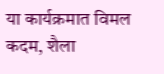या कार्यक्रमात विमल कदम, शैला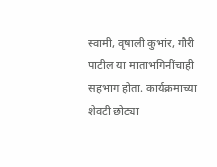स्वामी, वृषाली कुभांर, गौरी पाटील या माताभगिनींचाही सहभाग होता. कार्यक्रमाच्या शेवटी छोट्या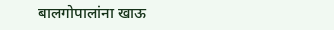बालगोपालांना खाऊ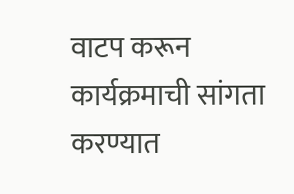वाटप करून कार्यक्रमाची सांगता करण्यात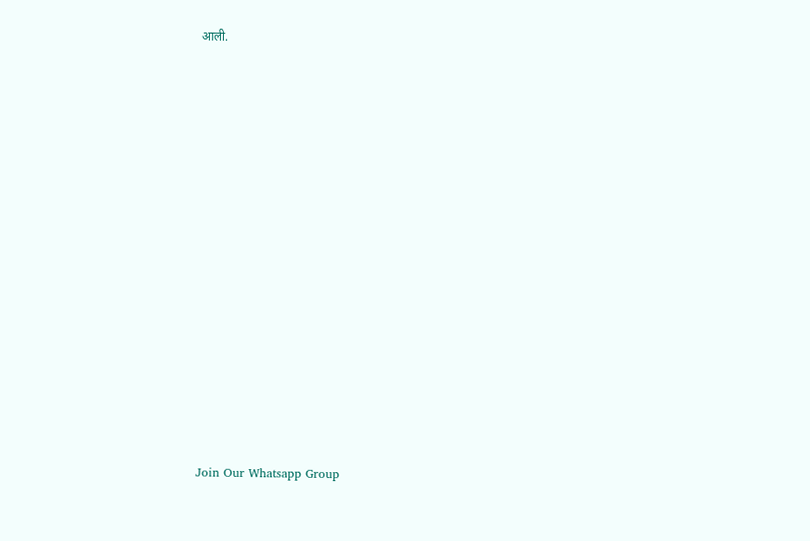आली.























Join Our Whatsapp Group